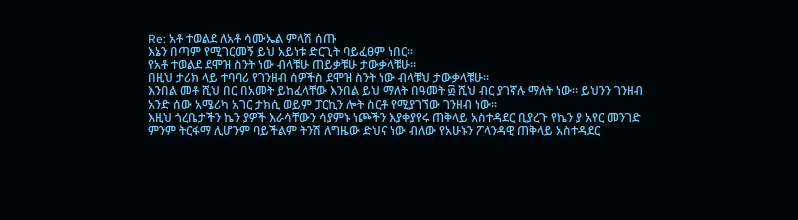Re: አቶ ተወልደ ለአቶ ሳሙኤል ምላሽ ሰጡ
እኔን በጣም የሚገርመኝ ይህ አይነቱ ድርጊት ባይፈፀም ነበር።
የአቶ ተወልደ ደሞዝ ስንት ነው ብላቹሁ ጠይቃቹሁ ታውቃላቹሁ።
በዚህ ታሪክ ላይ ተባባሪ የገንዘብ ሰዎችስ ደሞዝ ስንት ነው ብላቹህ ታውቃላቹሁ።
እንበል መቶ ሺህ በር በአመት ይከፈላቸው እንበል ይህ ማለት በዓመት ፴ ሺህ ብር ያገኛሉ ማለት ነው። ይህንን ገንዘብ አንድ ሰው አሜሪካ አገር ታክሲ ወይም ፓርኪን ሎት ስርቶ የሚያገኘው ገንዘብ ነው።
እዚህ ጎረቤታችን ኬን ያዎች እራሳቸውን ሳያምኑ ነጮችን እያቀያየሩ ጠቅላይ አስተዳደር ቢያረጉ የኬን ያ አየር መንገድ ምንም ትርፋማ ሊሆንም ባይችልም ትንሽ ለግዜው ድህና ነው ብለው የአሁኑን ፖላንዳዊ ጠቅላይ አስተዳደር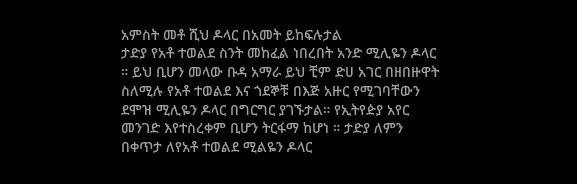አምስት መቶ ሺህ ዶላር በአመት ይከፍሉታል
ታድያ የአቶ ተወልደ ስንት መከፈል ነበረበት አንድ ሚሊዬን ዶላር ። ይህ ቢሆን መላው ቡዳ አማራ ይህ ቺም ድሀ አገር በዘበዙዋት ስለሚሉ የአቶ ተወልደ እና ጎደኞቹ በእጅ አዙር የሚገባቸውን ደሞዝ ሚሊዬን ዶላር በግርግር ያገኙታል። የኢትየዽያ አየር መንገድ እየተስረቀም ቢሆን ትርፋማ ከሆነ ። ታድያ ለምን በቀጥታ ለየአቶ ተወልደ ሚልዬን ዶላር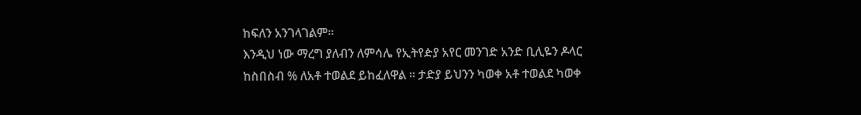ከፍለን አንገላገልም።
እንዲህ ነው ማረግ ያለብን ለምሳሌ የኢትየዽያ አየር መንገድ አንድ ቢሊዬን ዶላር ከስበስብ % ለአቶ ተወልደ ይከፈለዋል ። ታድያ ይህንን ካወቀ አቶ ተወልደ ካወቀ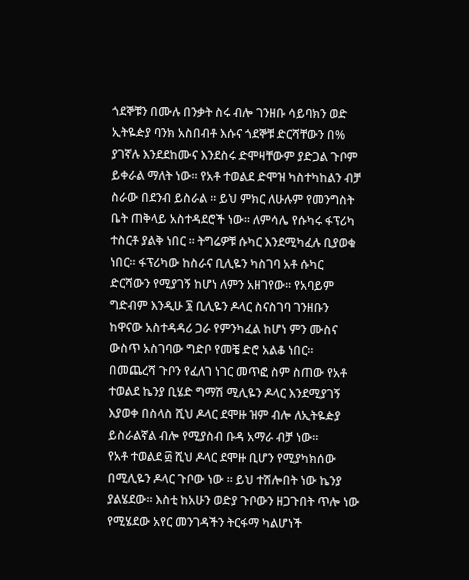ጎደኞቹን በሙሉ በንቃት ስሩ ብሎ ገንዘቡ ሳይባክን ወድ ኢትዬዽያ ባንክ አስበብቶ እሱና ጎደኞቹ ድርሻቸውን በ% ያገኛሉ እንደደከሙና እንደስሩ ድሞዛቸውም ያድጋል ጉቦም ይቀራል ማለት ነው። የአቶ ተወልደ ድሞዝ ካስተካከልን ብቻ ስራው በደንብ ይስራል ። ይህ ምክር ለሁሉም የመንግስት ቤት ጠቅላይ አስተዳደሮች ነው። ለምሳሌ የሱካሩ ፋፕሪካ ተስርቶ ያልቅ ነበር ። ትግሬዎቹ ሱካር እንደሚካፈሉ ቢያወቁ ነበር። ፋፕሪካው ከስራና ቢሊዬን ካስገባ አቶ ሱካር ድርሻውን የሚያገኝ ከሆነ ለምን አዘገየው። የአባይም ግድብም እንዲሁ ፮ ቢሊዬን ዶላር ስናስገባ ገንዘቡን ከዋናው አስተዳዳሪ ጋራ የምንካፈል ከሆነ ምን ሙስና ውስጥ አስገባው ግድቦ የመቼ ድሮ አልቆ ነበር።
በመጨረሻ ጉቦን የፈለገ ነገር መጥፎ ስም ስጠው የአቶ ተወልደ ኬንያ ቢሄድ ግማሽ ሚሊዬን ዶላር እንደሚያገኝ እያወቀ በስላስ ሺህ ዶላር ደሞዙ ዝም ብሎ ለኢትዬዽያ ይስራልኛል ብሎ የሚያስብ ቡዳ አማራ ብቻ ነው።
የአቶ ተወልደ ፴ ሺህ ዶላር ደሞዙ ቢሆን የሚያካክሰው በሚሊዬን ዶላር ጉቦው ነው ። ይህ ተሽሎበት ነው ኬንያ ያልሄደው። እስቲ ከአሁን ወድያ ጉቦውን ዘጋጉበት ጥሎ ነው የሚሄደው አየር መንገዳችን ትርፋማ ካልሆነች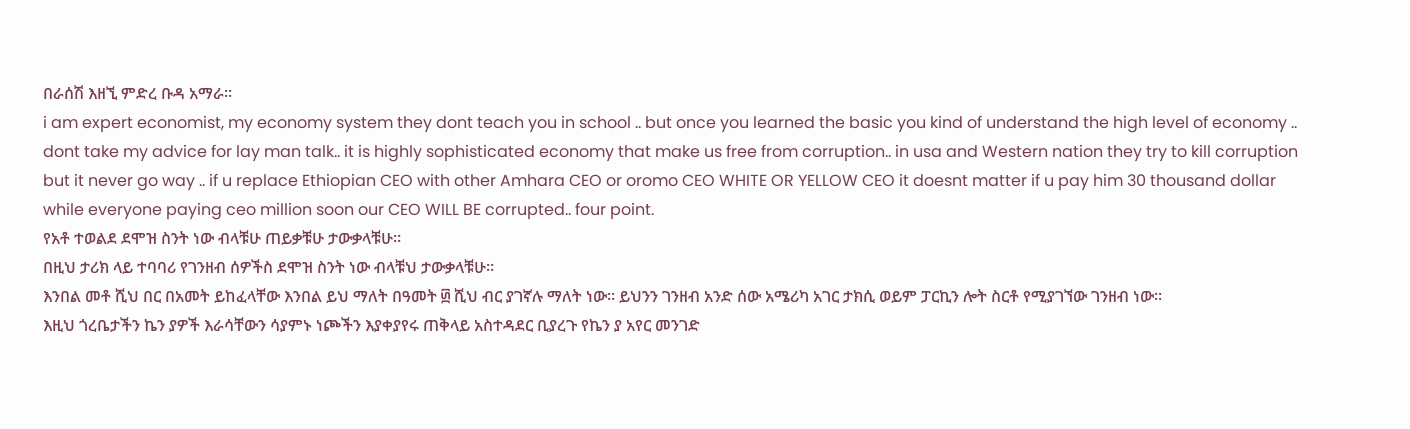በራሰሽ እዘኚ ምድረ ቡዳ አማራ።
i am expert economist, my economy system they dont teach you in school .. but once you learned the basic you kind of understand the high level of economy .. dont take my advice for lay man talk.. it is highly sophisticated economy that make us free from corruption.. in usa and Western nation they try to kill corruption but it never go way .. if u replace Ethiopian CEO with other Amhara CEO or oromo CEO WHITE OR YELLOW CEO it doesnt matter if u pay him 30 thousand dollar while everyone paying ceo million soon our CEO WILL BE corrupted.. four point.
የአቶ ተወልደ ደሞዝ ስንት ነው ብላቹሁ ጠይቃቹሁ ታውቃላቹሁ።
በዚህ ታሪክ ላይ ተባባሪ የገንዘብ ሰዎችስ ደሞዝ ስንት ነው ብላቹህ ታውቃላቹሁ።
እንበል መቶ ሺህ በር በአመት ይከፈላቸው እንበል ይህ ማለት በዓመት ፴ ሺህ ብር ያገኛሉ ማለት ነው። ይህንን ገንዘብ አንድ ሰው አሜሪካ አገር ታክሲ ወይም ፓርኪን ሎት ስርቶ የሚያገኘው ገንዘብ ነው።
እዚህ ጎረቤታችን ኬን ያዎች እራሳቸውን ሳያምኑ ነጮችን እያቀያየሩ ጠቅላይ አስተዳደር ቢያረጉ የኬን ያ አየር መንገድ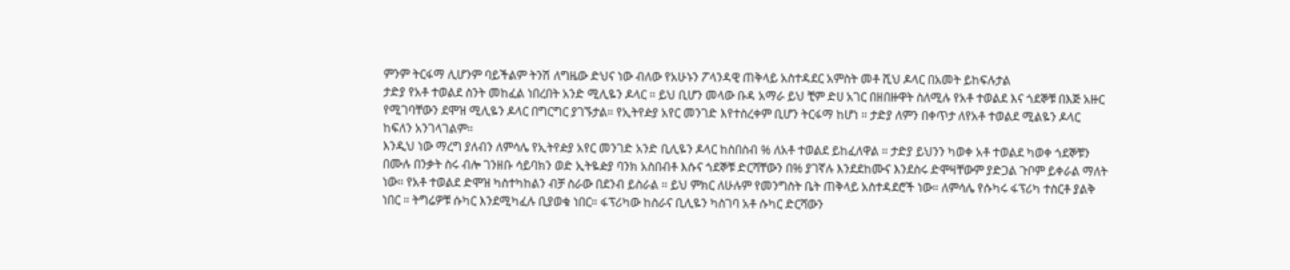ምንም ትርፋማ ሊሆንም ባይችልም ትንሽ ለግዜው ድህና ነው ብለው የአሁኑን ፖላንዳዊ ጠቅላይ አስተዳደር አምስት መቶ ሺህ ዶላር በአመት ይከፍሉታል
ታድያ የአቶ ተወልደ ስንት መከፈል ነበረበት አንድ ሚሊዬን ዶላር ። ይህ ቢሆን መላው ቡዳ አማራ ይህ ቺም ድሀ አገር በዘበዙዋት ስለሚሉ የአቶ ተወልደ እና ጎደኞቹ በእጅ አዙር የሚገባቸውን ደሞዝ ሚሊዬን ዶላር በግርግር ያገኙታል። የኢትየዽያ አየር መንገድ እየተስረቀም ቢሆን ትርፋማ ከሆነ ። ታድያ ለምን በቀጥታ ለየአቶ ተወልደ ሚልዬን ዶላር ከፍለን አንገላገልም።
እንዲህ ነው ማረግ ያለብን ለምሳሌ የኢትየዽያ አየር መንገድ አንድ ቢሊዬን ዶላር ከስበስብ % ለአቶ ተወልደ ይከፈለዋል ። ታድያ ይህንን ካወቀ አቶ ተወልደ ካወቀ ጎደኞቹን በሙሉ በንቃት ስሩ ብሎ ገንዘቡ ሳይባክን ወድ ኢትዬዽያ ባንክ አስበብቶ እሱና ጎደኞቹ ድርሻቸውን በ% ያገኛሉ እንደደከሙና እንደስሩ ድሞዛቸውም ያድጋል ጉቦም ይቀራል ማለት ነው። የአቶ ተወልደ ድሞዝ ካስተካከልን ብቻ ስራው በደንብ ይስራል ። ይህ ምክር ለሁሉም የመንግስት ቤት ጠቅላይ አስተዳደሮች ነው። ለምሳሌ የሱካሩ ፋፕሪካ ተስርቶ ያልቅ ነበር ። ትግሬዎቹ ሱካር እንደሚካፈሉ ቢያወቁ ነበር። ፋፕሪካው ከስራና ቢሊዬን ካስገባ አቶ ሱካር ድርሻውን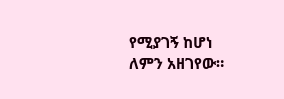የሚያገኝ ከሆነ ለምን አዘገየው።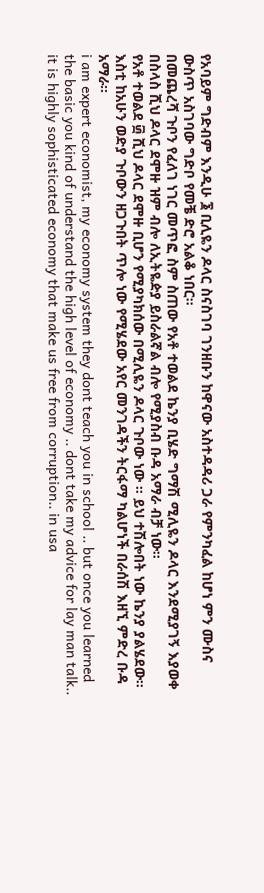የአባይም ግድብም እንዲሁ ፮ ቢሊዬን ዶላር ስናስገባ ገንዘቡን ከዋናው አስተዳዳሪ ጋራ የምንካፈል ከሆነ ምን ሙስና ውስጥ አስገባው ግድቦ የመቼ ድሮ አልቆ ነበር።
በመጨረሻ ጉቦን የፈለገ ነገር መጥፎ ስም ስጠው የአቶ ተወልደ ኬንያ ቢሄድ ግማሽ ሚሊዬን ዶላር እንደሚያገኝ እያወቀ በስላስ ሺህ ዶላር ደሞዙ ዝም ብሎ ለኢትዬዽያ ይስራልኛል ብሎ የሚያስብ ቡዳ አማራ ብቻ ነው።
የአቶ ተወልደ ፴ ሺህ ዶላር ደሞዙ ቢሆን የሚያካክሰው በሚሊዬን ዶላር ጉቦው ነው ። ይህ ተሽሎበት ነው ኬንያ ያልሄደው። እስቲ ከአሁን ወድያ ጉቦውን ዘጋጉበት ጥሎ ነው የሚሄደው አየር መንገዳችን ትርፋማ ካልሆነች በራሰሽ እዘኚ ምድረ ቡዳ አማራ።
i am expert economist, my economy system they dont teach you in school .. but once you learned the basic you kind of understand the high level of economy .. dont take my advice for lay man talk.. it is highly sophisticated economy that make us free from corruption.. in usa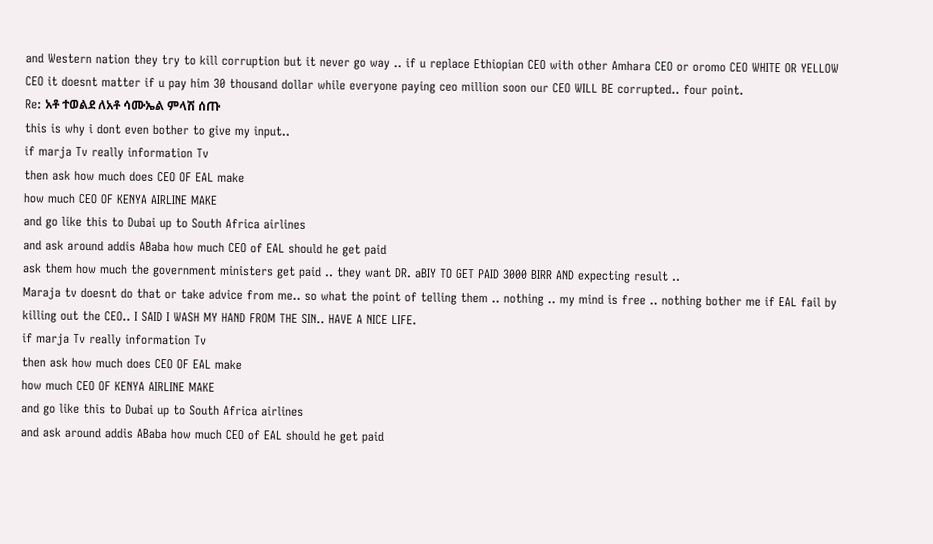and Western nation they try to kill corruption but it never go way .. if u replace Ethiopian CEO with other Amhara CEO or oromo CEO WHITE OR YELLOW CEO it doesnt matter if u pay him 30 thousand dollar while everyone paying ceo million soon our CEO WILL BE corrupted.. four point.
Re: አቶ ተወልደ ለአቶ ሳሙኤል ምላሽ ሰጡ
this is why i dont even bother to give my input..
if marja Tv really information Tv
then ask how much does CEO OF EAL make
how much CEO OF KENYA AIRLINE MAKE
and go like this to Dubai up to South Africa airlines
and ask around addis ABaba how much CEO of EAL should he get paid
ask them how much the government ministers get paid .. they want DR. aBIY TO GET PAID 3000 BIRR AND expecting result ..
Maraja tv doesnt do that or take advice from me.. so what the point of telling them .. nothing .. my mind is free .. nothing bother me if EAL fail by killing out the CEO.. I SAID I WASH MY HAND FROM THE SIN.. HAVE A NICE LIFE.
if marja Tv really information Tv
then ask how much does CEO OF EAL make
how much CEO OF KENYA AIRLINE MAKE
and go like this to Dubai up to South Africa airlines
and ask around addis ABaba how much CEO of EAL should he get paid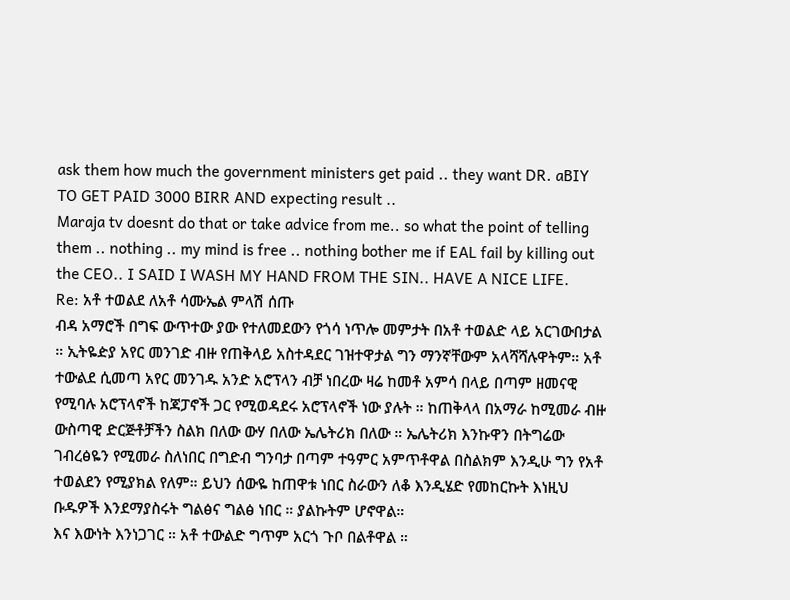ask them how much the government ministers get paid .. they want DR. aBIY TO GET PAID 3000 BIRR AND expecting result ..
Maraja tv doesnt do that or take advice from me.. so what the point of telling them .. nothing .. my mind is free .. nothing bother me if EAL fail by killing out the CEO.. I SAID I WASH MY HAND FROM THE SIN.. HAVE A NICE LIFE.
Re: አቶ ተወልደ ለአቶ ሳሙኤል ምላሽ ሰጡ
ብዳ አማሮች በግፍ ውጥተው ያው የተለመደውን የጎሳ ነጥሎ መምታት በአቶ ተወልድ ላይ አርገውበታል ። ኢትዬዽያ አየር መንገድ ብዙ የጠቅላይ አስተዳደር ገዝተዋታል ግን ማንኛቸውም አላሻሻሉዋትም። አቶ ተውልደ ሲመጣ አየር መንገዱ አንድ አሮፕላን ብቻ ነበረው ዛሬ ከመቶ አምሳ በላይ በጣም ዘመናዊ የሚባሉ አሮፕላኖች ከጃፓኖች ጋር የሚወዳደሩ አሮፕላኖች ነው ያሉት ። ከጠቅላላ በአማራ ከሚመራ ብዙ ውስጣዊ ድርጅቶቻችን ስልክ በለው ውሃ በለው ኤሌትሪክ በለው ። ኤሌትሪክ እንኩዋን በትግሬው ገብረፅዬን የሚመራ ስለነበር በግድብ ግንባታ በጣም ተዓምር አምጥቶዋል በስልክም እንዲሁ ግን የአቶ ተወልደን የሚያክል የለም። ይህን ሰውዬ ከጠዋቱ ነበር ስራውን ለቆ እንዲሄድ የመከርኩት እነዚህ ቡዱዎች እንደማያስሩት ግልፅና ግልፅ ነበር ። ያልኩትም ሆኖዋል።
እና እውነት እንነጋገር ። አቶ ተውልድ ግጥም አርጎ ጉቦ በልቶዋል ።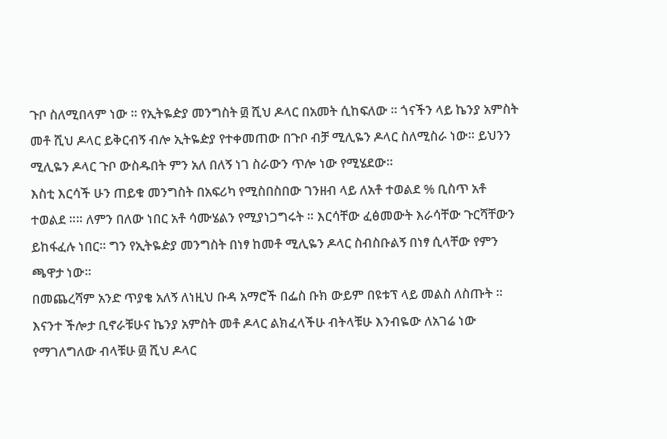ጉቦ ስለሚበላም ነው ። የኢትዬዽያ መንግስት ፴ ሺህ ዶላር በአመት ሲከፍለው ። ጎናችን ላይ ኬንያ አምስት መቶ ሺህ ዶላር ይቅርብኝ ብሎ ኢትዬዽያ የተቀመጠው በጉቦ ብቻ ሚሊዬን ዶላር ስለሚስራ ነው። ይህንን ሚሊዬን ዶላር ጉቦ ውስዱበት ምን አለ በለኝ ነገ ስራውን ጥሎ ነው የሚሄደው።
እስቲ እርሳች ሁን ጠይቁ መንግስት በአፍሪካ የሚስበስበው ገንዘብ ላይ ለአቶ ተወልደ % ቢስጥ አቶ ተወልደ ።። ለምን በለው ነበር አቶ ሳሙሄልን የሚያነጋግሩት ። እርሳቸው ፈፅመውት እራሳቸው ጉርሻቸውን ይከፋፈሉ ነበር። ግን የኢትዬዽያ መንግስት በነፃ ከመቶ ሚሊዬን ዶላር ስብስቡልኝ በነፃ ሲላቸው የምን ጫዋታ ነው።
በመጨረሻም አንድ ጥያቄ አለኝ ለነዚህ ቡዳ አማሮች በፌስ ቡክ ውይም በዩቱፕ ላይ መልስ ለስጡት ። እናንተ ችሎታ ቢኖራቹሁና ኬንያ አምስት መቶ ዶላር ልክፈላችሁ ብትላቹሁ እንብዬው ለአገሬ ነው የማገለግለው ብላቹሁ ፴ ሺህ ዶላር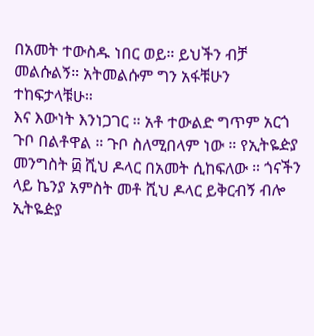በአመት ተውስዱ ነበር ወይ። ይህችን ብቻ መልሱልኝ። አትመልሱም ግን አፋቹሁን ተከፍታላቹሁ።
እና እውነት እንነጋገር ። አቶ ተውልድ ግጥም አርጎ ጉቦ በልቶዋል ። ጉቦ ስለሚበላም ነው ። የኢትዬዽያ መንግስት ፴ ሺህ ዶላር በአመት ሲከፍለው ። ጎናችን ላይ ኬንያ አምስት መቶ ሺህ ዶላር ይቅርብኝ ብሎ ኢትዬዽያ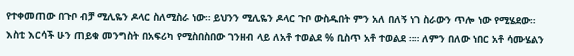የተቀመጠው በጉቦ ብቻ ሚሊዬን ዶላር ስለሚስራ ነው። ይህንን ሚሊዬን ዶላር ጉቦ ውስዱበት ምን አለ በለኝ ነገ ስራውን ጥሎ ነው የሚሄደው።
እስቲ እርሳች ሁን ጠይቁ መንግስት በአፍሪካ የሚስበስበው ገንዘብ ላይ ለአቶ ተወልደ % ቢስጥ አቶ ተወልደ ።። ለምን በለው ነበር አቶ ሳሙሄልን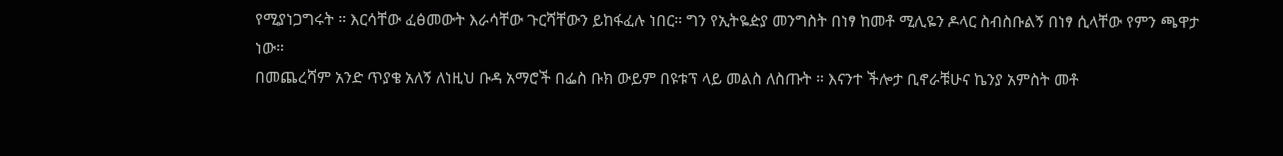የሚያነጋግሩት ። እርሳቸው ፈፅመውት እራሳቸው ጉርሻቸውን ይከፋፈሉ ነበር። ግን የኢትዬዽያ መንግስት በነፃ ከመቶ ሚሊዬን ዶላር ስብስቡልኝ በነፃ ሲላቸው የምን ጫዋታ ነው።
በመጨረሻም አንድ ጥያቄ አለኝ ለነዚህ ቡዳ አማሮች በፌስ ቡክ ውይም በዩቱፕ ላይ መልስ ለስጡት ። እናንተ ችሎታ ቢኖራቹሁና ኬንያ አምስት መቶ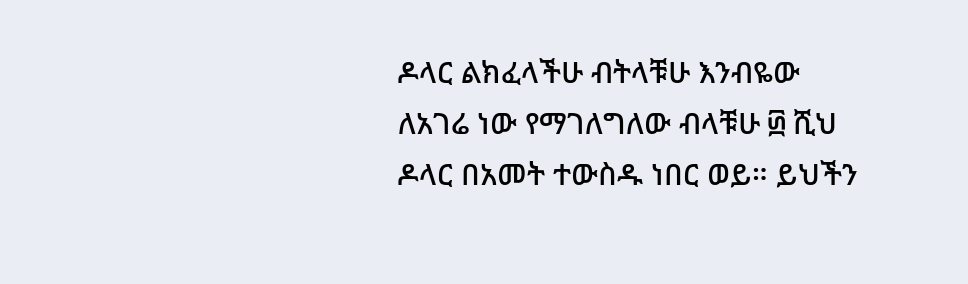ዶላር ልክፈላችሁ ብትላቹሁ እንብዬው ለአገሬ ነው የማገለግለው ብላቹሁ ፴ ሺህ ዶላር በአመት ተውስዱ ነበር ወይ። ይህችን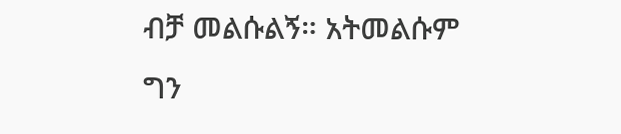ብቻ መልሱልኝ። አትመልሱም ግን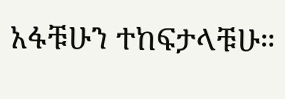አፋቹሁን ተከፍታላቹሁ።